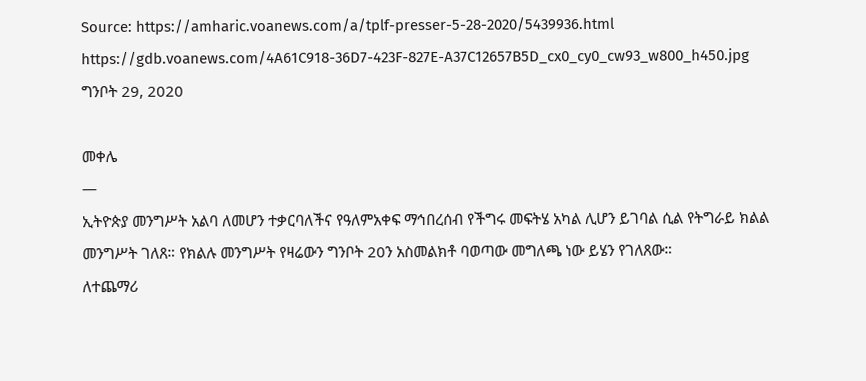Source: https://amharic.voanews.com/a/tplf-presser-5-28-2020/5439936.html
https://gdb.voanews.com/4A61C918-36D7-423F-827E-A37C12657B5D_cx0_cy0_cw93_w800_h450.jpg
ግንቦት 29, 2020

መቀሌ
—
ኢትዮጵያ መንግሥት አልባ ለመሆን ተቃርባለችና የዓለምአቀፍ ማኅበረሰብ የችግሩ መፍትሄ አካል ሊሆን ይገባል ሲል የትግራይ ክልል መንግሥት ገለጸ። የክልሉ መንግሥት የዛሬውን ግንቦት 20ን አስመልክቶ ባወጣው መግለጫ ነው ይሄን የገለጸው።
ለተጨማሪ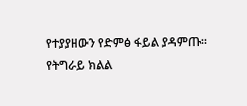የተያያዘውን የድምፅ ፋይል ያዳምጡ።
የትግራይ ክልል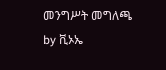መንግሥት መግለጫ
by ቪኦኤ